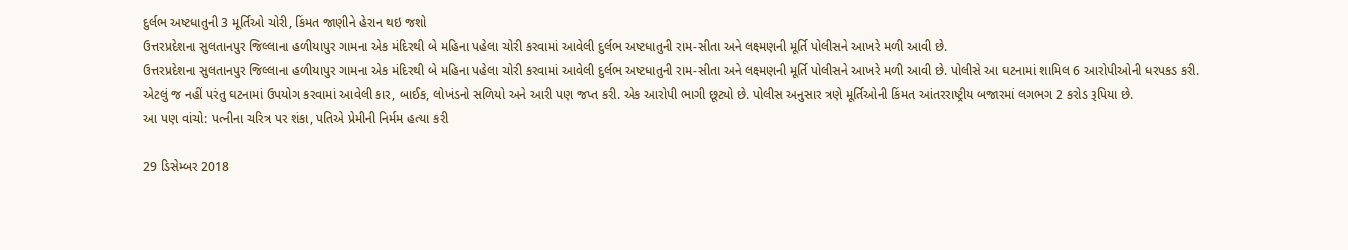દુર્લભ અષ્ટધાતુની 3 મૂર્તિઓ ચોરી, કિંમત જાણીને હેરાન થઇ જશો
ઉત્તરપ્રદેશના સુલતાનપુર જિલ્લાના હળીયાપુર ગામના એક મંદિરથી બે મહિના પહેલા ચોરી કરવામાં આવેલી દુર્લભ અષ્ટધાતુની રામ-સીતા અને લક્ષ્મણની મૂર્તિ પોલીસને આખરે મળી આવી છે.
ઉત્તરપ્રદેશના સુલતાનપુર જિલ્લાના હળીયાપુર ગામના એક મંદિરથી બે મહિના પહેલા ચોરી કરવામાં આવેલી દુર્લભ અષ્ટધાતુની રામ-સીતા અને લક્ષ્મણની મૂર્તિ પોલીસને આખરે મળી આવી છે. પોલીસે આ ઘટનામાં શામિલ 6 આરોપીઓની ધરપકડ કરી. એટલું જ નહીં પરંતુ ઘટનામાં ઉપયોગ કરવામાં આવેલી કાર, બાઈક, લોખંડનો સળિયો અને આરી પણ જપ્ત કરી. એક આરોપી ભાગી છૂટ્યો છે. પોલીસ અનુસાર ત્રણે મૂર્તિઓની કિંમત આંતરરાષ્ટ્રીય બજારમાં લગભગ 2 કરોડ રૂપિયા છે.
આ પણ વાંચો: પત્નીના ચરિત્ર પર શંકા, પતિએ પ્રેમીની નિર્મમ હત્યા કરી

29 ડિસેમ્બર 2018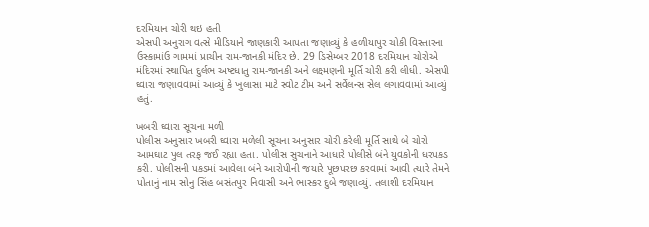દરમિયાન ચોરી થઇ હતી
એસપી અનુરાગ વત્સે મીડિયાને જાણકારી આપતા જણાવ્યું કે હળીયાપુર ચોકી વિસ્તારના ઉસ્કામાંઉ ગામમાં પ્રાચીન રામ-જાનકી મંદિર છે. 29 ડિસેમ્બર 2018 દરમિયાન ચોરોએ મંદિરમાં સ્થાપિત દુર્લભ અષ્ટધાતુ રામ-જાનકી અને લક્ષ્મણની મૂર્તિ ચોરી કરી લીધી. એસપી ઘ્વારા જણાવવામાં આવ્યું કે ખુલાસા માટે સ્વોટ ટીમ અને સર્વેલન્સ સેલ લગાવવામાં આવ્યું હતું.

ખબરી ઘ્વારા સૂચના મળી
પોલીસ અનુસાર ખબરી ઘ્વારા મળેલી સૂચના અનુસાર ચોરી કરેલી મૂર્તિ સાથે બે ચોરો આમઘાટ પુલ તરફ જઈ રહ્યા હતા. પોલીસ સુચનાને આધારે પોલીસે બંને યુવકોની ધરપકડ કરી. પોલીસની પકડમાં આવેલા બંને આરોપીની જયારે પૂછપરછ કરવામાં આવી ત્યારે તેમને પોતાનું નામ સોનુ સિંહ બસંતપુર નિવાસી અને ભાસ્કર દુબે જણાવ્યું. તલાશી દરમિયાન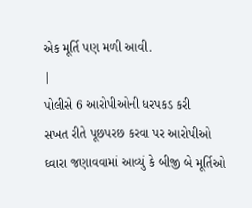એક મૂર્તિ પણ મળી આવી.
|
પોલીસે 6 આરોપીઓની ધરપકડ કરી
સખત રીતે પૂછપરછ કરવા પર આરોપીઓ ઘ્વારા જણાવવામાં આવ્યું કે બીજી બે મૂર્તિઓ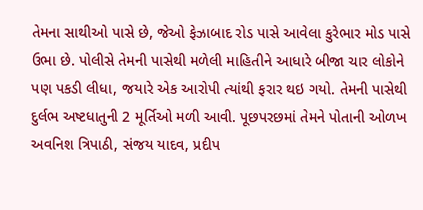તેમના સાથીઓ પાસે છે, જેઓ ફેઝાબાદ રોડ પાસે આવેલા કુરેભાર મોડ પાસે ઉભા છે. પોલીસે તેમની પાસેથી મળેલી માહિતીને આધારે બીજા ચાર લોકોને પણ પકડી લીધા, જયારે એક આરોપી ત્યાંથી ફરાર થઇ ગયો. તેમની પાસેથી દુર્લભ અષ્ટધાતુની 2 મૂર્તિઓ મળી આવી. પૂછપરછમાં તેમને પોતાની ઓળખ અવનિશ ત્રિપાઠી, સંજય યાદવ, પ્રદીપ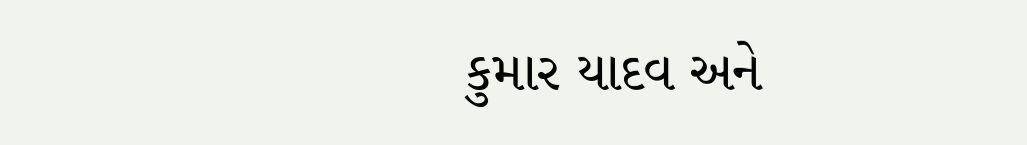કુમાર યાદવ અને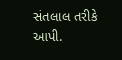સંતલાલ તરીકે આપી.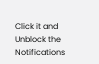Click it and Unblock the Notifications